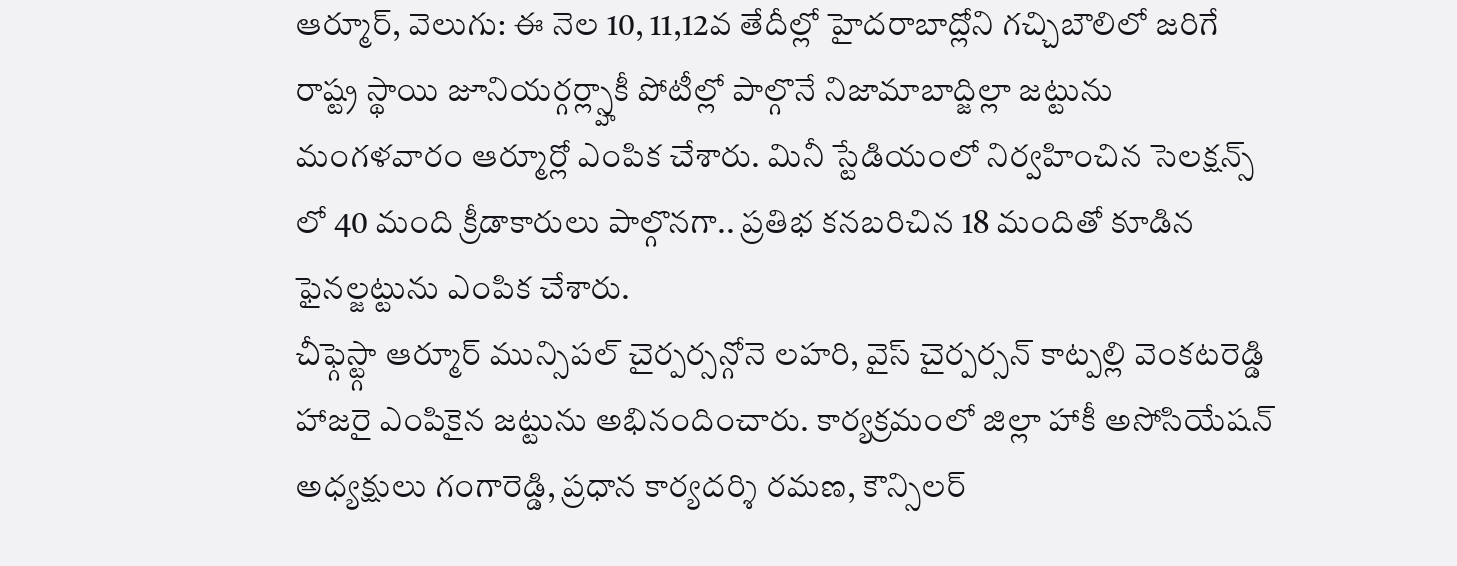ఆర్మూర్, వెలుగు: ఈ నెల 10, 11,12వ తేదీల్లో హైదరాబాద్లోని గచ్చిబౌలిలో జరిగే రాష్ట్ర స్థాయి జూనియర్గర్ల్స్హాకీ పోటీల్లో పాల్గొనే నిజామాబాద్జిల్లా జట్టును మంగళవారం ఆర్మూర్లో ఎంపిక చేశారు. మినీ స్టేడియంలో నిర్వహించిన సెలక్షన్స్ లో 40 మంది క్రీడాకారులు పాల్గొనగా.. ప్రతిభ కనబరిచిన 18 మందితో కూడిన ఫైనల్జట్టును ఎంపిక చేశారు.
చీఫ్గెస్ట్గా ఆర్మూర్ మున్సిపల్ చైర్పర్సన్గోనె లహరి, వైస్ చైర్పర్సన్ కాట్పల్లి వెంకటరెడ్డి హాజరై ఎంపికైన జట్టును అభినందించారు. కార్యక్రమంలో జిల్లా హాకీ అసోసియేషన్ అధ్యక్షులు గంగారెడ్డి, ప్రధాన కార్యదర్శి రమణ, కౌన్సిలర్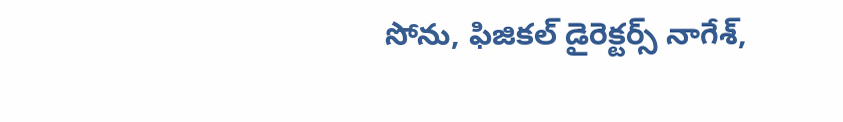సోను, ఫిజికల్ డైరెక్టర్స్ నాగేశ్,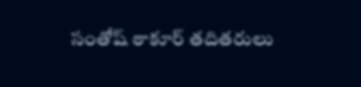సంతోష్ ఠాకూర్ తదితరులు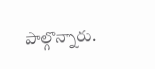పాల్గొన్నారు.